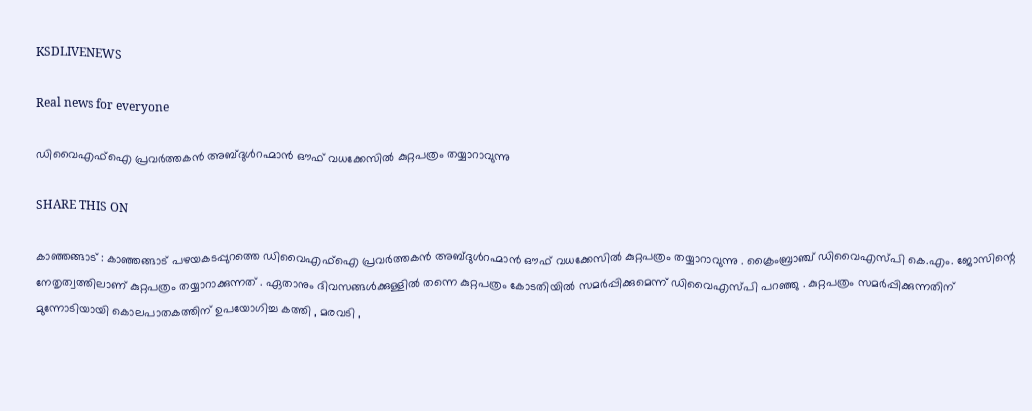KSDLIVENEWS

Real news for everyone

ഡിവൈഎഫ്ഐ പ്രവർത്തകൻ അബ്ദുൾറഹ്മാൻ ഔഫ് വധക്കേസിൽ കുറ്റപത്രം തയ്യാറാവുന്നു

SHARE THIS ON

കാഞ്ഞങ്ങാട് : കാഞ്ഞങ്ങാട് പഴയകടപ്പുറത്തെ ഡിവൈഎഫ്ഐ പ്രവർത്തകൻ അബ്ദുൾറഹ്മാൻ ഔഫ് വധക്കേസിൽ കുറ്റപത്രം തയ്യാറാവുന്നു . ക്രൈംബ്രാഞ്ച് ഡിവൈഎസ്പി കെ.എം. ജോസിന്റെ നേതൃത്വത്തിലാണ് കുറ്റപത്രം തയ്യാറാക്കുന്നത് . ഏതാനും ദിവസങ്ങൾക്കുള്ളിൽ തന്നെ കുറ്റപത്രം കോടതിയിൽ സമർപ്പിക്കുമെന്ന് ഡിവൈഎസ്പി പറഞ്ഞു . കുറ്റപത്രം സമർപ്പിക്കുന്നതിന് മുന്നോടിയായി കൊലപാതകത്തിന് ഉപയോഗിച്ച കത്തി , മരവടി ,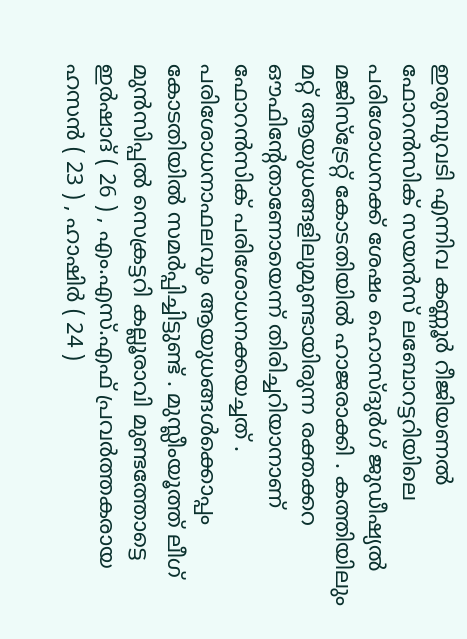ഇരുമ്പുവടി എന്നിവ കണ്ണൂർ റീജിയണൽ ഫോറൻസിക് സയൻസ് ലബോറട്ടറിയിലെ പരിശോധനക്ക് ശേഷം ഹൊസ്ദുർഗ് ജുഡീഷ്യൽ മജിസ്ട്രേറ്റ് കോടതിയിൽ ഹാജരാക്കി . കത്തിയിലും മറ്റ് ആയുധങ്ങളിലുമുണ്ടായിരുന്ന രക്തക്കറ ഔഫിന്റേതാണോയെന്ന് തിരിച്ചറിയാനാണ് ഫോറൻസിക് പരിശോധനക്കയച്ചത് . പരിശോധനാഫലവും ആയുധങ്ങൾക്കൊപ്പം കോടതിയിൽ സമർപ്പിച്ചിട്ടുണ്ട് . മുസ്ലീംയൂത്ത് ലീഗ് മുൻസിപ്പൽ സെക്രട്ടറി കല്ലൂരാവി മുണ്ടത്തോട്ടെ ഇർഷാദ് ( 26 ) , എം.എസ്.എഫ് പ്രവർത്തകരായ ഹസൻ ( 23 ) , ഹാഷിർ ( 24 )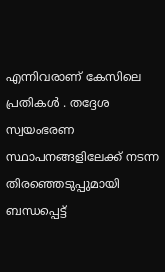എന്നിവരാണ് കേസിലെ പ്രതികൾ . തദ്ദേശ സ്വയംഭരണ സ്ഥാപനങ്ങളിലേക്ക് നടന്ന തിരഞ്ഞെടുപ്പുമായി ബന്ധപ്പെട്ട്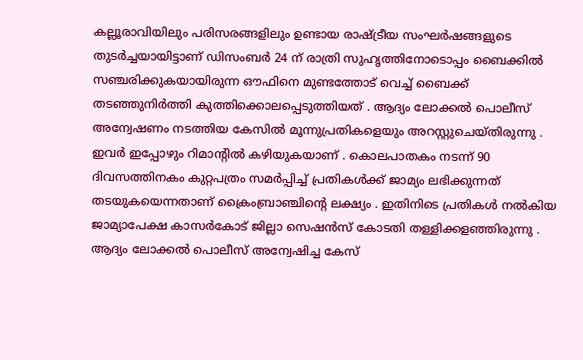കല്ലൂരാവിയിലും പരിസരങ്ങളിലും ഉണ്ടായ രാഷ്ട്രീയ സംഘർഷങ്ങളുടെ തുടർച്ചയായിട്ടാണ് ഡിസംബർ 24 ന് രാത്രി സുഹൃത്തിനോടൊപ്പം ബൈക്കിൽ സഞ്ചരിക്കുകയായിരുന്ന ഔഫിനെ മുണ്ടത്തോട് വെച്ച് ബൈക്ക് തടഞ്ഞുനിർത്തി കുത്തിക്കൊലപ്പെടുത്തിയത് . ആദ്യം ലോക്കൽ പൊലീസ് അന്വേഷണം നടത്തിയ കേസിൽ മൂന്നുപ്രതികളെയും അറസ്റ്റുചെയ്തിരുന്നു . ഇവർ ഇപ്പോഴും റിമാന്റിൽ കഴിയുകയാണ് . കൊലപാതകം നടന്ന് 90 ദിവസത്തിനകം കുറ്റപത്രം സമർപ്പിച്ച് പ്രതികൾക്ക് ജാമ്യം ലഭിക്കുന്നത് തടയുകയെന്നതാണ് ക്രൈംബ്രാഞ്ചിന്റെ ലക്ഷ്യം . ഇതിനിടെ പ്രതികൾ നൽകിയ ജാമ്യാപേക്ഷ കാസർകോട് ജില്ലാ സെഷൻസ് കോടതി തള്ളിക്കളഞ്ഞിരുന്നു . ആദ്യം ലോക്കൽ പൊലീസ് അന്വേഷിച്ച കേസ്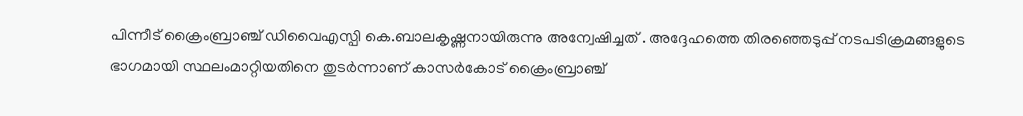പിന്നീട് ക്രൈംബ്രാഞ്ച് ഡിവൈഎസ്പി കെ.ബാലകൃഷ്ണനായിരുന്നു അന്വേഷിച്ചത് . അദ്ദേഹത്തെ തിരഞ്ഞെടുപ്പ് നടപടിക്രമങ്ങളുടെ ഭാഗമായി സ്ഥലംമാറ്റിയതിനെ തുടർന്നാണ് കാസർകോട് ക്രൈംബ്രാഞ്ച്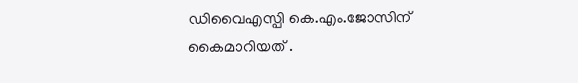ഡിവൈഎസ്പി കെ.എം.ജോസിന് കൈമാറിയത് .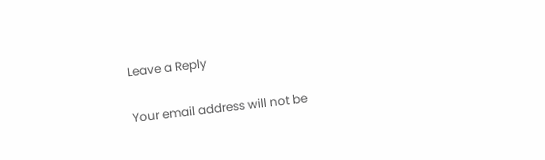Leave a Reply

Your email address will not be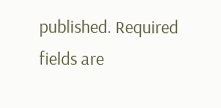published. Required fields are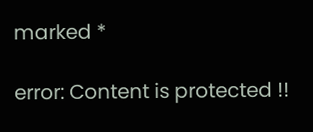marked *

error: Content is protected !!